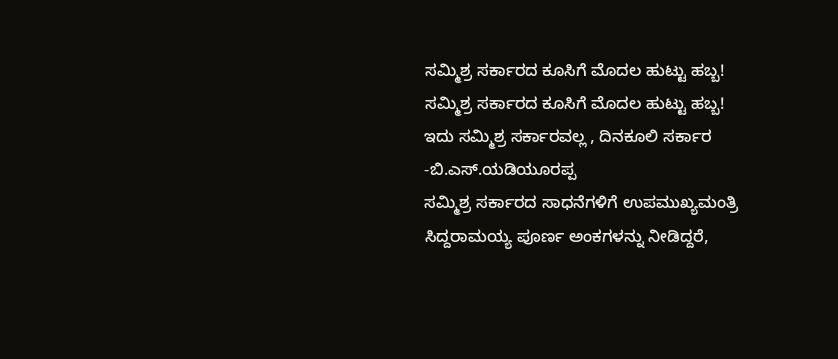ಸಮ್ಮಿಶ್ರ ಸರ್ಕಾರದ ಕೂಸಿಗೆ ಮೊದಲ ಹುಟ್ಟು ಹಬ್ಬ!
ಸಮ್ಮಿಶ್ರ ಸರ್ಕಾರದ ಕೂಸಿಗೆ ಮೊದಲ ಹುಟ್ಟು ಹಬ್ಬ!
ಇದು ಸಮ್ಮಿಶ್ರ ಸರ್ಕಾರವಲ್ಲ , ದಿನಕೂಲಿ ಸರ್ಕಾರ -ಬಿ.ಎಸ್.ಯಡಿಯೂರಪ್ಪ
ಸಮ್ಮಿಶ್ರ ಸರ್ಕಾರದ ಸಾಧನೆಗಳಿಗೆ ಉಪಮುಖ್ಯಮಂತ್ರಿ ಸಿದ್ದರಾಮಯ್ಯ ಪೂರ್ಣ ಅಂಕಗಳನ್ನು ನೀಡಿದ್ದರೆ,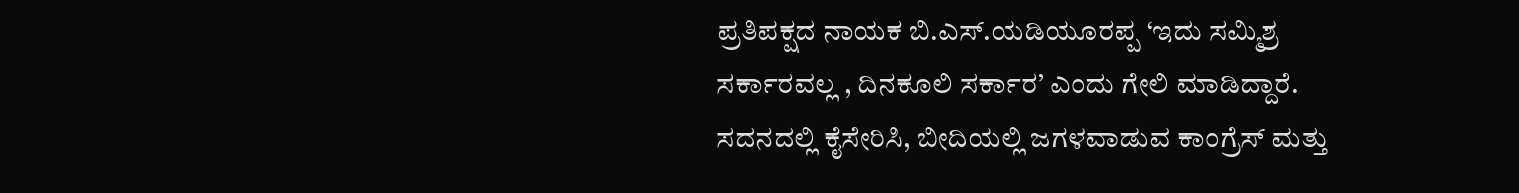ಪ್ರತಿಪಕ್ಷದ ನಾಯಕ ಬಿ.ಎಸ್.ಯಡಿಯೂರಪ್ಪ ‘ಇದು ಸಮ್ಮಿಶ್ರ ಸರ್ಕಾರವಲ್ಲ , ದಿನಕೂಲಿ ಸರ್ಕಾರ’ ಎಂದು ಗೇಲಿ ಮಾಡಿದ್ದಾರೆ.
ಸದನದಲ್ಲಿ ಕೈಸೇರಿಸಿ, ಬೀದಿಯಲ್ಲಿ ಜಗಳವಾಡುವ ಕಾಂಗ್ರೆಸ್ ಮತ್ತು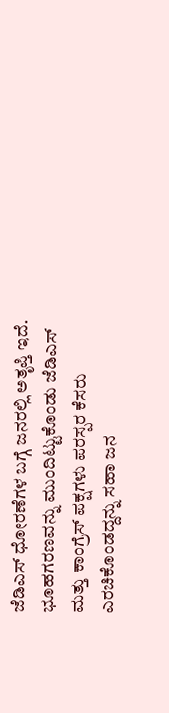ಜೆಡಿಎಸ್ ಧೋರಣೆಗಳ ಬಗ್ಗೆ ಜನರಲ್ಲಿ ಅತೃಪ್ತಿ ಇದೆ. ಭೂಹಗರಣವನ್ನು ಮುಂದಿಟ್ಟುಕೊಂಡು ಜೆಡಿಎಸ್ ಮತ್ತು ಕಾಂಗ್ರೆಸ್ ಪಕ್ಷಗಳು ಪರಸ್ಪರ ಕೆಸರು ಎರಚಿಕೊಂಡದ್ದನ್ನು ಸಹಾ ಜನ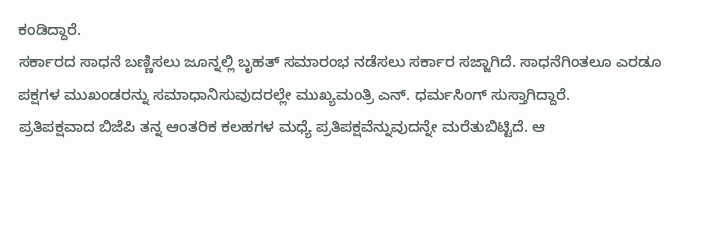ಕಂಡಿದ್ದಾರೆ.
ಸರ್ಕಾರದ ಸಾಧನೆ ಬಣ್ಣಿಸಲು ಜೂನ್ನಲ್ಲಿ ಬೃಹತ್ ಸಮಾರಂಭ ನಡೆಸಲು ಸರ್ಕಾರ ಸಜ್ಜಾಗಿದೆ. ಸಾಧನೆಗಿಂತಲೂ ಎರಡೂ ಪಕ್ಷಗಳ ಮುಖಂಡರನ್ನು ಸಮಾಧಾನಿಸುವುದರಲ್ಲೇ ಮುಖ್ಯಮಂತ್ರಿ ಎನ್. ಧರ್ಮಸಿಂಗ್ ಸುಸ್ತಾಗಿದ್ದಾರೆ.
ಪ್ರತಿಪಕ್ಷವಾದ ಬಿಜೆಪಿ ತನ್ನ ಆಂತರಿಕ ಕಲಹಗಳ ಮಧ್ಯೆ ಪ್ರತಿಪಕ್ಷವೆನ್ನುವುದನ್ನೇ ಮರೆತುಬಿಟ್ಟಿದೆ. ಆ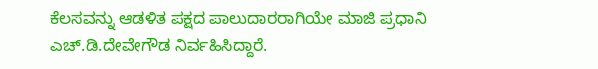ಕೆಲಸವನ್ನು ಆಡಳಿತ ಪಕ್ಷದ ಪಾಲುದಾರರಾಗಿಯೇ ಮಾಜಿ ಪ್ರಧಾನಿ ಎಚ್.ಡಿ.ದೇವೇಗೌಡ ನಿರ್ವಹಿಸಿದ್ದಾರೆ.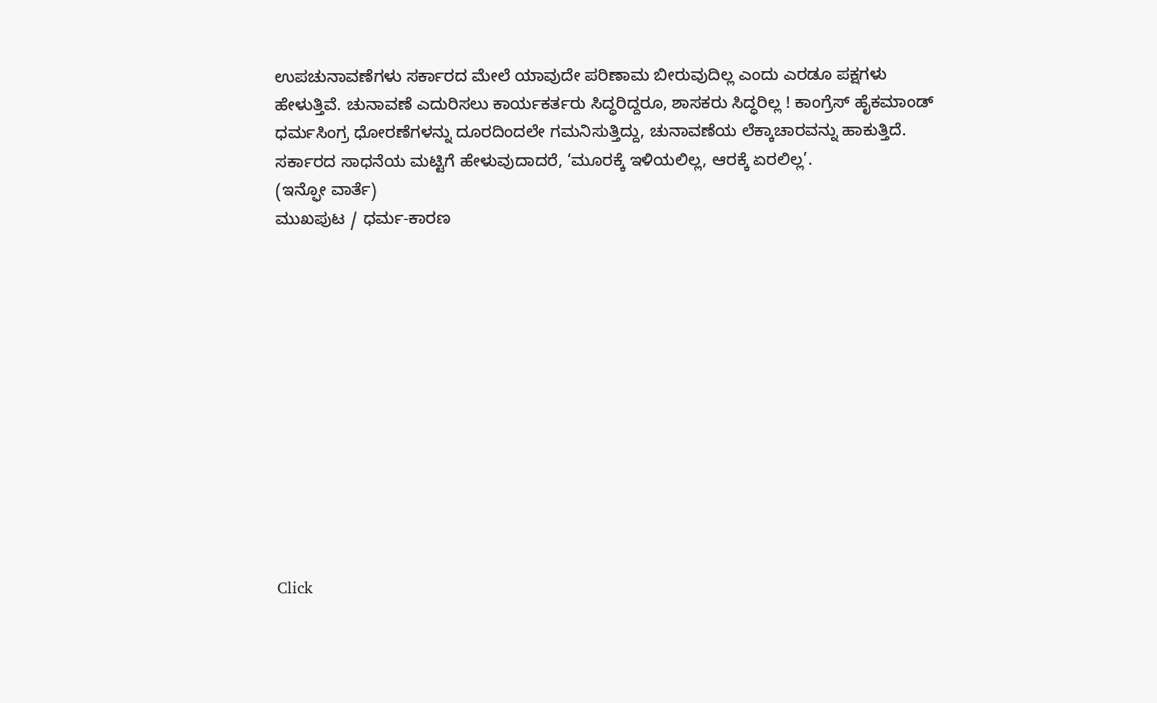ಉಪಚುನಾವಣೆಗಳು ಸರ್ಕಾರದ ಮೇಲೆ ಯಾವುದೇ ಪರಿಣಾಮ ಬೀರುವುದಿಲ್ಲ ಎಂದು ಎರಡೂ ಪಕ್ಷಗಳು ಹೇಳುತ್ತಿವೆ. ಚುನಾವಣೆ ಎದುರಿಸಲು ಕಾರ್ಯಕರ್ತರು ಸಿದ್ಧರಿದ್ದರೂ, ಶಾಸಕರು ಸಿದ್ಧರಿಲ್ಲ ! ಕಾಂಗ್ರೆಸ್ ಹೈಕಮಾಂಡ್ ಧರ್ಮಸಿಂಗ್ರ ಧೋರಣೆಗಳನ್ನು ದೂರದಿಂದಲೇ ಗಮನಿಸುತ್ತಿದ್ದು, ಚುನಾವಣೆಯ ಲೆಕ್ಕಾಚಾರವನ್ನು ಹಾಕುತ್ತಿದೆ.
ಸರ್ಕಾರದ ಸಾಧನೆಯ ಮಟ್ಟಿಗೆ ಹೇಳುವುದಾದರೆ, ‘ಮೂರಕ್ಕೆ ಇಳಿಯಲಿಲ್ಲ, ಆರಕ್ಕೆ ಏರಲಿಲ್ಲ’.
(ಇನ್ಫೋ ವಾರ್ತೆ)
ಮುಖಪುಟ / ಧರ್ಮ-ಕಾರಣ












Click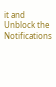it and Unblock the Notifications